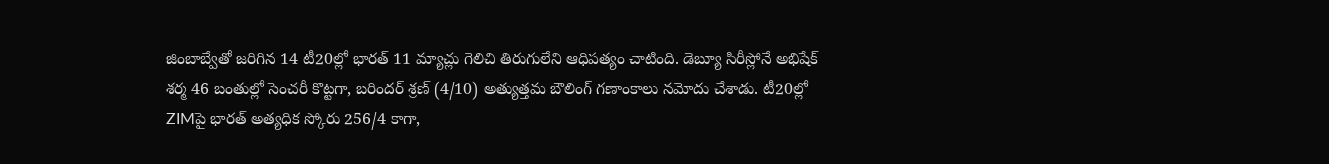జింబాబ్వేతో జరిగిన 14 టీ20ల్లో భారత్ 11 మ్యాచ్లు గెలిచి తిరుగులేని ఆధిపత్యం చాటింది. డెబ్యూ సిరీస్లోనే అభిషేక్ శర్మ 46 బంతుల్లో సెంచరీ కొట్టగా, బరిందర్ శ్రణ్ (4/10) అత్యుత్తమ బౌలింగ్ గణాంకాలు నమోదు చేశాడు. టీ20ల్లో ZIMపై భారత్ అత్యధిక స్కోరు 256/4 కాగా,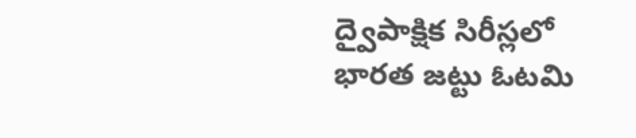ద్వైపాక్షిక సిరీస్లలో భారత జట్టు ఓటమి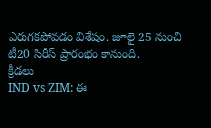ఎరుగకపోవడం విశేషం. జూలై 25 నుంచి టీ20 సిరీస్ ప్రారంభం కానుంది.
క్రీడలు
IND vs ZIM: ఈ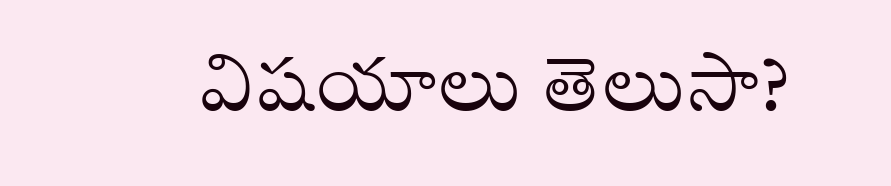విషయాలు తెలుసా?